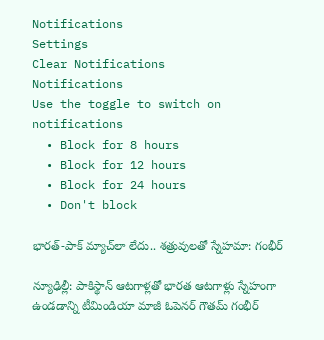Notifications
Settings
Clear Notifications
Notifications
Use the toggle to switch on notifications
  • Block for 8 hours
  • Block for 12 hours
  • Block for 24 hours
  • Don't block

భారత్-పాక్ మ్యాచ్‌లా లేదు.. శత్రువులతో స్నేహమా: గంభీర్

న్యూఢిల్లీ: పాకిస్థాన్ ఆటగాళ్లతో భారత ఆటగాళ్లు స్నేహంగా ఉండడాన్ని టీమిండియా మాజీ ఓపెనర్ గౌతమ్ గంభీర్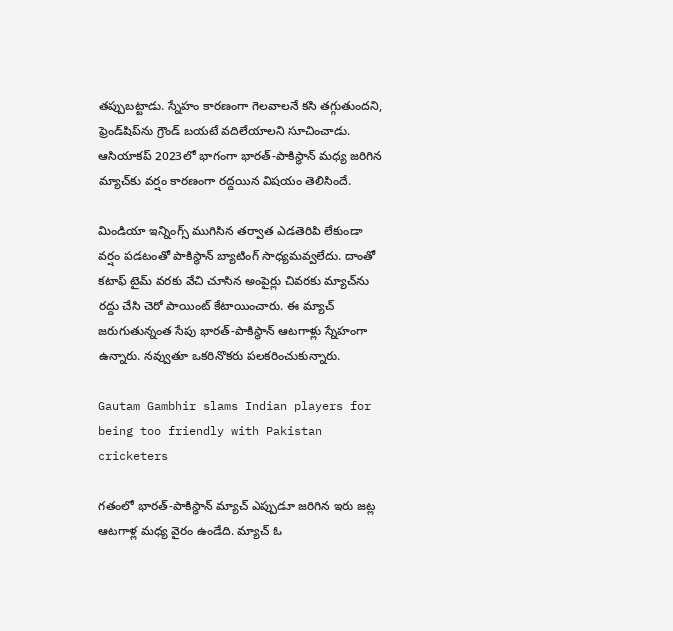తప్పుబట్టాడు. స్నేహం కారణంగా గెలవాలనే కసి తగ్గుతుందని, ఫ్రెండ్‌షిప్‌ను గ్రౌండ్ బయటే వదిలేయాలని సూచించాడు. ఆసియాకప్ 2023లో భాగంగా భారత్-పాకిస్థాన్ మధ్య జరిగిన మ్యాచ్‌కు వర్షం కారణంగా రద్దయిన విషయం తెలిసిందే.

మిండియా ఇన్నింగ్స్ ముగిసిన తర్వాత ఎడతెరిపి లేకుండా వర్షం పడటంతో పాకిస్థాన్ బ్యాటింగ్ సాధ్యమవ్వలేదు. దాంతో కటాఫ్ టైమ్ వరకు వేచి చూసిన అంపైర్లు చివరకు మ్యాచ్‌ను రద్దు చేసి చెరో పాయింట్ కేటాయించారు. ఈ మ్యాచ్ జరుగుతున్నంత సేపు భారత్-పాకిస్థాన్ ఆటగాళ్లు స్నేహంగా ఉన్నారు. నవ్వుతూ ఒకరినొకరు పలకరించుకున్నారు.

Gautam Gambhir slams Indian players for being too friendly with Pakistan cricketers

గతంలో భారత్-పాకిస్థాన్ మ్యాచ్ ఎప్పుడూ జరిగిన ఇరు జట్ల ఆటగాళ్ల మధ్య వైరం ఉండేది. మ్యాచ్ ఓ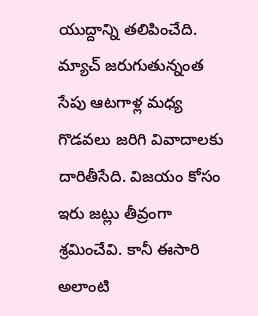యుద్దాన్ని తలిపించేది. మ్యాచ్ జరుగుతున్నంత సేపు ఆటగాళ్ల మధ్య గొడవలు జరిగి వివాదాలకు దారితీసేది. విజయం కోసం ఇరు జట్లు తీవ్రంగా శ్రమించేవి. కానీ ఈసారి అలాంటి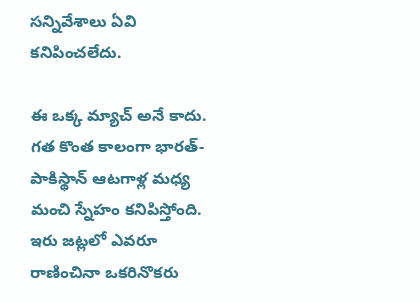సన్నివేశాలు ఏవి కనిపించలేదు.

ఈ ఒక్క మ్యాచ్ అనే కాదు. గత కొంత కాలంగా భారత్-పాకిస్థాన్ ఆటగాళ్ల మధ్య మంచి స్నేహం కనిపిస్తోంది. ఇరు జట్లలో ఎవరూ రాణించినా ఒకరినొకరు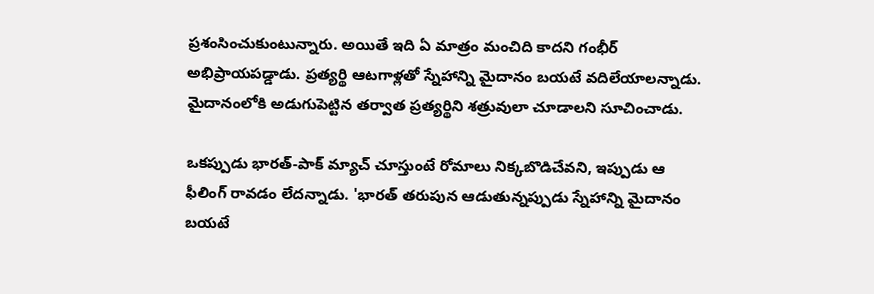ప్రశంసించుకుంటున్నారు. అయితే ఇది ఏ మాత్రం మంచిది కాదని గంభీర్ అభిప్రాయపడ్డాడు. ప్రత్యర్థి ఆటగాళ్లతో స్నేహాన్ని మైదానం బయటే వదిలేయాలన్నాడు. మైదానంలోకి అడుగుపెట్టిన తర్వాత ప్రత్యర్థిని శత్రువులా చూడాలని సూచించాడు.

ఒకప్పుడు భారత్-పాక్ మ్యాచ్ చూస్తుంటే రోమాలు నిక్కబొడిచేవని, ఇప్పుడు ఆ ఫీలింగ్ రావడం లేదన్నాడు. 'భారత్ తరుపున ఆడుతున్నప్పుడు స్నేహాన్ని మైదానం బయటే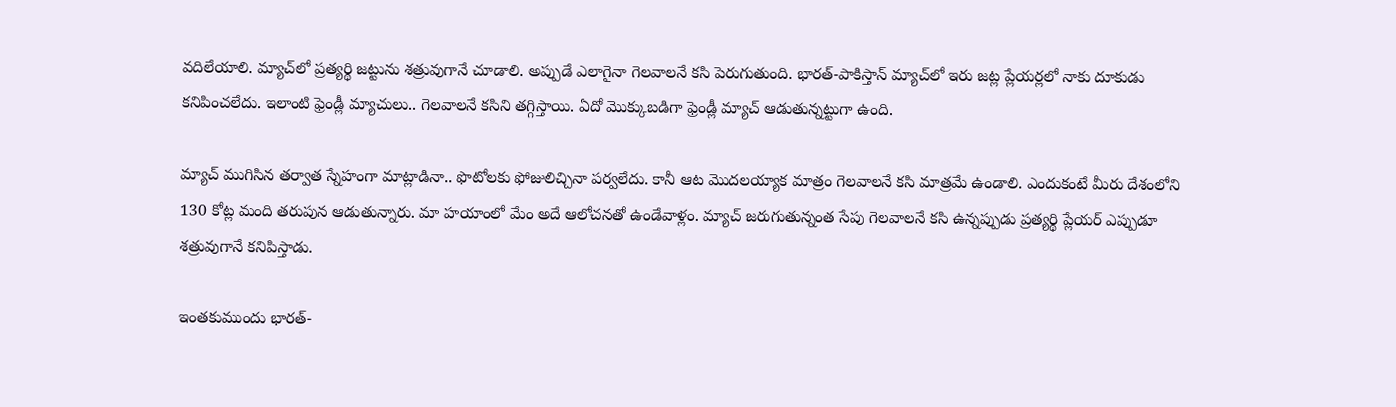వదిలేయాలి. మ్యాచ్‌లో ప్రత్యర్థి జట్టును శత్రువుగానే చూడాలి. అప్పుడే ఎలాగైనా గెలవాలనే కసి పెరుగుతుంది. భారత్-పాకిస్తాన్ మ్యాచ్‌లో ఇరు జట్ల ప్లేయర్లలో నాకు దూకుడు కనిపించలేదు. ఇలాంటి ఫ్రెండ్లీ మ్యాచులు.. గెలవాలనే కసిని తగ్గిస్తాయి. ఏదో మొక్కుబడిగా ఫ్రెండ్లీ మ్యాచ్ ఆడుతున్నట్టుగా ఉంది.

మ్యాచ్ ముగిసిన తర్వాత స్నేహంగా మాట్లాడినా.. ఫొటోలకు ఫోజులిచ్చినా పర్వలేదు. కానీ ఆట మొదలయ్యాక మాత్రం గెలవాలనే కసి మాత్రమే ఉండాలి. ఎందుకంటే మీరు దేశంలోని 130 కోట్ల మంది తరుపున ఆడుతున్నారు. మా హయాంలో మేం అదే ఆలోచనతో ఉండేవాళ్లం. మ్యాచ్ జరుగుతున్నంత సేపు గెలవాలనే కసి ఉన్నప్పుడు ప్రత్యర్థి ప్లేయర్ ఎప్పుడూ శత్రువుగానే కనిపిస్తాడు.

ఇంతకుముందు భారత్-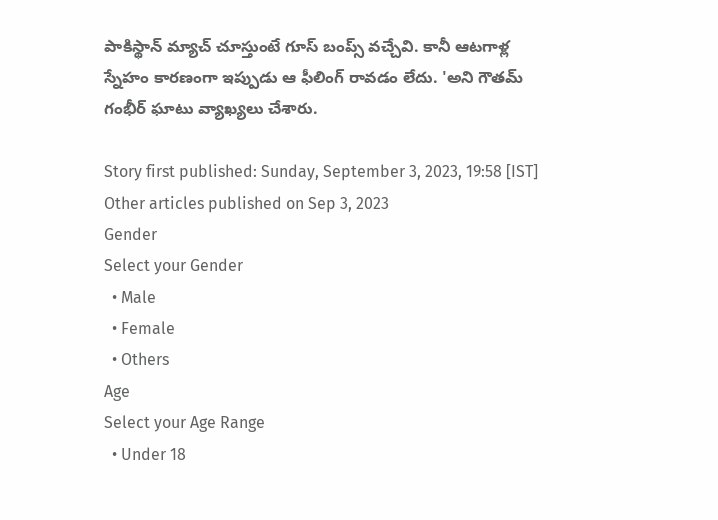పాకిస్థాన్ మ్యాచ్ చూస్తుంటే గూస్ బంప్స్ వచ్చేవి. కానీ ఆటగాళ్ల స్నేహం కారణంగా ఇప్పుడు ఆ ఫీలింగ్ రావడం లేదు. 'అని గౌతమ్ గంభీర్ ఘాటు వ్యాఖ్యలు చేశారు.

Story first published: Sunday, September 3, 2023, 19:58 [IST]
Other articles published on Sep 3, 2023
Gender
Select your Gender
  • Male
  • Female
  • Others
Age
Select your Age Range
  • Under 18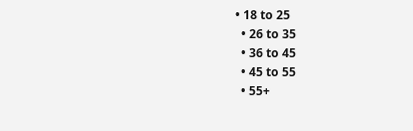• 18 to 25
  • 26 to 35
  • 36 to 45
  • 45 to 55
  • 55+